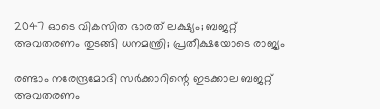2047 ഓടെ വികസിത ഭാരത് ലക്ഷ്യം; ബജറ്റ് അവതരണം തുടങ്ങി ധനമന്ത്രി; പ്രതീക്ഷയോടെ രാജ്യം

രണ്ടാം നരേന്ദ്രമോദി സർക്കാറിന്റെ ഇടക്കാല ബജറ്റ് അവതരണം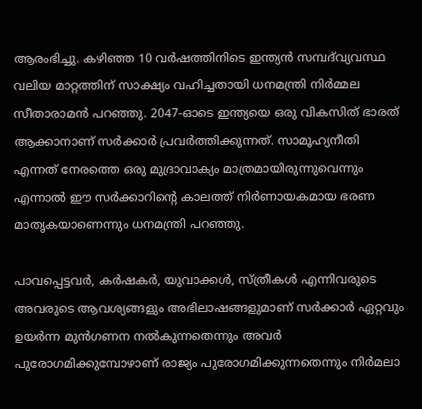ആരംഭിച്ചു. കഴിഞ്ഞ 10 വർഷത്തിനിടെ ഇന്ത്യൻ സമ്പദ്‌വ്യവസ്ഥ വലിയ മാറ്റത്തിന് സാക്ഷ്യം വഹിച്ചതായി ധനമന്ത്രി നിർമ്മല സീതാരാമൻ പറഞ്ഞു. 2047-ഓടെ ഇന്ത്യയെ ഒരു വികസിത് ഭാരത് ആക്കാനാണ് സർക്കാർ പ്രവർത്തിക്കുന്നത്. സാമൂഹ്യനീതി എന്നത് നേരത്തെ ഒരു മുദ്രാവാക്യം മാത്രമായിരുന്നുവെന്നും എന്നാൽ ഈ സർക്കാറിന്റെ കാലത്ത് നിർണായകമായ ഭരണ മാതൃകയാണെന്നും ധനമന്ത്രി പറഞ്ഞു.

പാവപ്പെട്ടവർ, കർഷകർ, യുവാക്കൾ, സ്ത്രീകൾ എന്നിവരുടെ അവരുടെ ആവശ്യങ്ങളും അഭിലാഷങ്ങളുമാണ് സർക്കാർ ഏറ്റവും ഉയർന്ന മുൻഗണന നൽകുന്നതെന്നും അവർ പുരോഗമിക്കുമ്പോഴാണ് രാജ്യം പുരോഗമിക്കുന്നതെന്നും നിർമലാ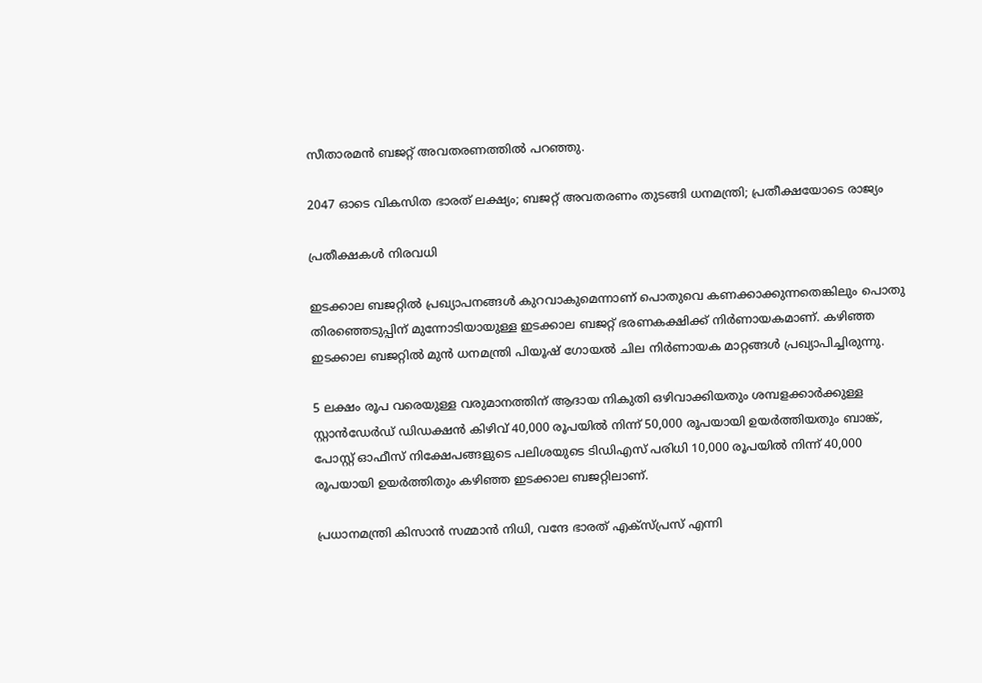സീതാരമൻ ബജറ്റ് അവതരണത്തിൽ പറഞ്ഞു.

2047 ഓടെ വികസിത ഭാരത് ലക്ഷ്യം; ബജറ്റ് അവതരണം തുടങ്ങി ധനമന്ത്രി; പ്രതീക്ഷയോടെ രാജ്യം

പ്രതീക്ഷകൾ നിരവധി

ഇടക്കാല ബജറ്റിൽ പ്രഖ്യാപനങ്ങൾ കുറവാകുമെന്നാണ് പൊതുവെ കണക്കാക്കുന്നതെങ്കിലും പൊതു തിരഞ്ഞെടുപ്പിന് മുന്നോടിയായുള്ള ഇടക്കാല ബജറ്റ് ഭരണകക്ഷിക്ക് നിർണായകമാണ്. കഴിഞ്ഞ ഇടക്കാല ബജറ്റിൽ മുൻ ധനമന്ത്രി പിയൂഷ് ഗോയൽ ചില നിർണായക മാറ്റങ്ങൾ പ്രഖ്യാപിച്ചിരുന്നു.

5 ലക്ഷം രൂപ വരെയുള്ള വരുമാനത്തിന് ആദായ നികുതി ഒഴിവാക്കിയതും ശമ്പളക്കാർക്കുള്ള സ്റ്റാൻഡേർഡ് ഡിഡക്ഷൻ കിഴിവ് 40,000 രൂപയിൽ നിന്ന് 50,000 രൂപയായി ഉയർത്തിയതും ബാങ്ക്, പോസ്റ്റ് ഓഫീസ് നിക്ഷേപങ്ങളുടെ പലിശയുടെ ടിഡിഎസ് പരിധി 10,000 രൂപയിൽ നിന്ന് 40,000 രൂപയായി ഉയർത്തിതും കഴിഞ്ഞ ഇടക്കാല ബജറ്റിലാണ്.

പ്രധാനമന്ത്രി കിസാൻ സമ്മാൻ നിധി, വന്ദേ ഭാരത് എക്സ്പ്രസ് എന്നി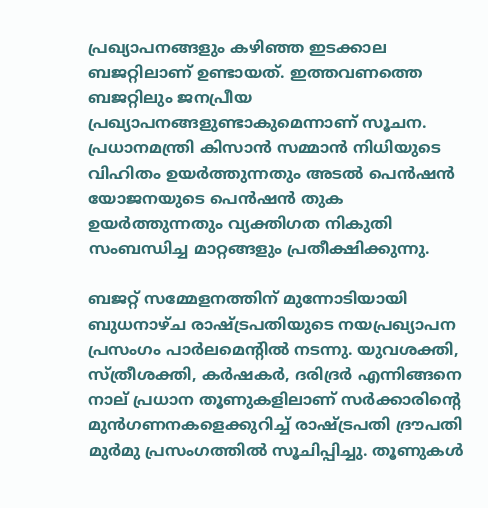പ്രഖ്യാപനങ്ങളും കഴിഞ്ഞ ഇടക്കാല ബജറ്റിലാണ് ഉണ്ടായത്. ഇത്തവണത്തെ ബജറ്റിലും ജനപ്രീയ പ്രഖ്യാപനങ്ങളുണ്ടാകുമെന്നാണ് സൂചന. പ്രധാനമന്ത്രി കിസാൻ സമ്മാൻ നിധിയുടെ വിഹിതം ഉയർത്തുന്നതും അടൽ പെൻഷൻ യോജനയുടെ പെൻഷൻ തുക ഉയർത്തുന്നതും വ്യക്തിഗത നികുതി സംബന്ധിച്ച മാറ്റങ്ങളും പ്രതീക്ഷിക്കുന്നു.

ബജറ്റ് സമ്മേളനത്തിന് മുന്നോടിയായി ബുധനാഴ്ച രാഷ്ട്രപതിയുടെ നയപ്രഖ്യാപന പ്രസംഗം പാർലമെന്റിൽ നടന്നു. യുവശക്തി, സ്ത്രീശക്തി, കർഷകർ, ദരിദ്രർ എന്നിങ്ങനെ നാല് പ്രധാന തൂണുകളിലാണ് സർക്കാരിൻ്റെ മുൻഗണനകളെക്കുറിച്ച് രാഷ്ട്രപതി ദ്രൗപതി മുർമു പ്രസംഗത്തിൽ സൂചിപ്പിച്ചു. തൂണുകൾ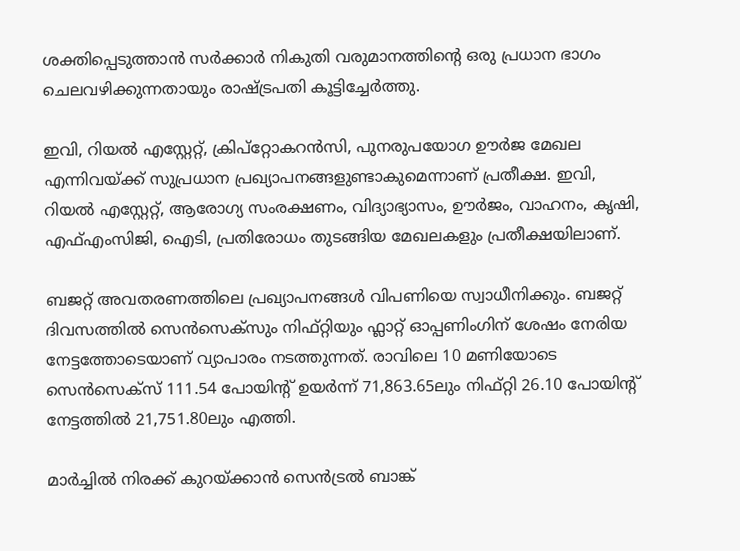ശക്തിപ്പെടുത്താൻ സർക്കാർ നികുതി വരുമാനത്തിൻ്റെ ഒരു പ്രധാന ഭാഗം ചെലവഴിക്കുന്നതായും രാഷ്ട്രപതി കൂട്ടിച്ചേർത്തു.

ഇവി, റിയൽ എസ്റ്റേറ്റ്, ക്രിപ്‌റ്റോകറൻസി, പുനരുപയോഗ ഊർജ മേഖല എന്നിവയ്ക്ക് സുപ്രധാന പ്രഖ്യാപനങ്ങളുണ്ടാകുമെന്നാണ് പ്രതീക്ഷ. ഇവി, റിയൽ എസ്റ്റേറ്റ്, ആരോഗ്യ സംരക്ഷണം, വിദ്യാഭ്യാസം, ഊർജം, വാഹനം, കൃഷി, എഫ്എംസിജി, ഐടി, പ്രതിരോധം തുടങ്ങിയ മേഖലകളും പ്രതീക്ഷയിലാണ്.

ബജറ്റ് അവതരണത്തിലെ പ്രഖ്യാപനങ്ങൾ വിപണിയെ സ്വാധീനിക്കും. ബജറ്റ് ദിവസത്തിൽ സെൻസെക്സും നിഫ്റ്റിയും ഫ്ലാറ്റ് ഓപ്പണിംഗിന് ശേഷം നേരിയ നേട്ടത്തോടെയാണ് വ്യാപാരം നടത്തുന്നത്. രാവിലെ 10 മണിയോടെ സെൻസെക്‌സ് 111.54 പോയിൻ്റ് ഉയർന്ന് 71,863.65ലും നിഫ്റ്റി 26.10 പോയിൻ്റ് നേട്ടത്തിൽ 21,751.80ലും എത്തി.

മാർച്ചിൽ നിരക്ക് കുറയ്ക്കാൻ സെൻട്രൽ ബാങ്ക്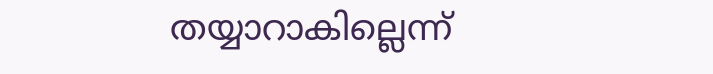തയ്യാറാകില്ലെന്ന്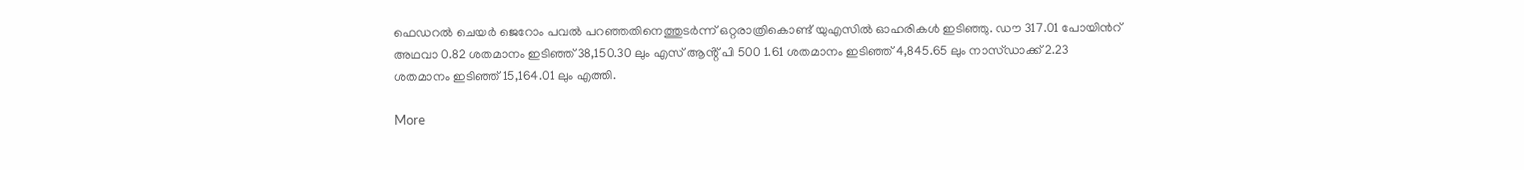ഫെഡറൽ ചെയർ ജെറോം പവൽ പറഞ്ഞതിനെത്തുടർന്ന് ഒറ്റരാത്രികൊണ്ട് യുഎസിൽ ഓഹരികൾ ഇടിഞ്ഞു. ഡൗ 317.01 പോയിൻറ് അഥവാ 0.82 ശതമാനം ഇടിഞ്ഞ് 38,150.30 ലും എസ് ആൻ്റ് പി 500 1.61 ശതമാനം ഇടിഞ്ഞ് 4,845.65 ലും നാസ്ഡാക്ക് 2.23 ശതമാനം ഇടിഞ്ഞ് 15,164.01 ലും എത്തി.

More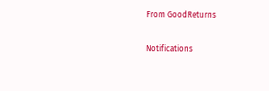From GoodReturns

Notifications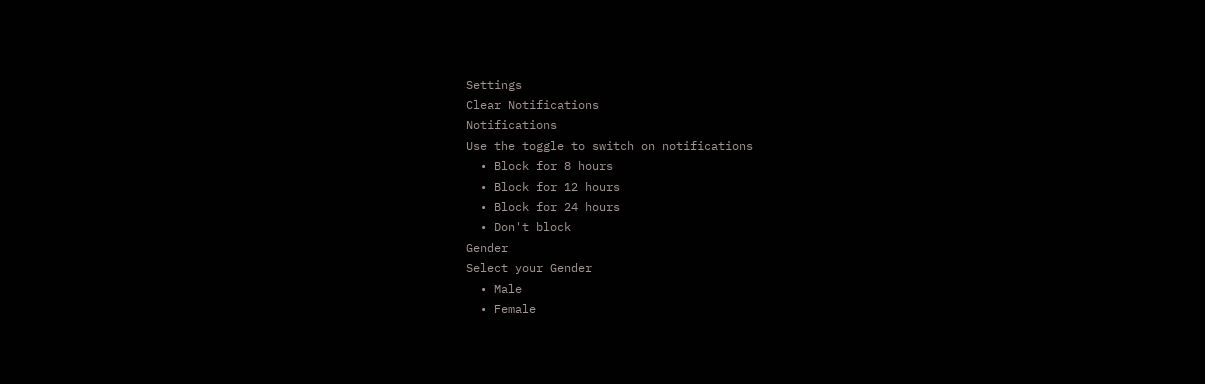Settings
Clear Notifications
Notifications
Use the toggle to switch on notifications
  • Block for 8 hours
  • Block for 12 hours
  • Block for 24 hours
  • Don't block
Gender
Select your Gender
  • Male
  • Female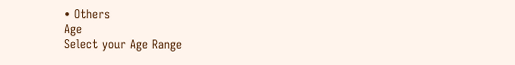• Others
Age
Select your Age Range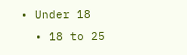• Under 18
  • 18 to 25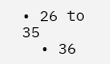• 26 to 35
  • 36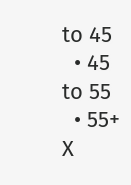to 45
  • 45 to 55
  • 55+
X